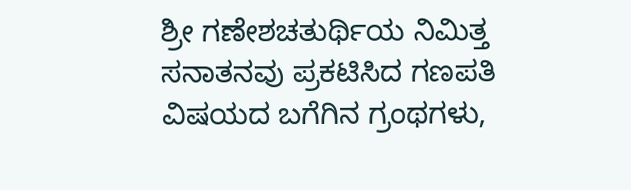ಶ್ರೀ ಗಣೇಶಚತುರ್ಥಿಯ ನಿಮಿತ್ತ ಸನಾತನವು ಪ್ರಕಟಿಸಿದ ಗಣಪತಿ ವಿಷಯದ ಬಗೆಗಿನ ಗ್ರಂಥಗಳು,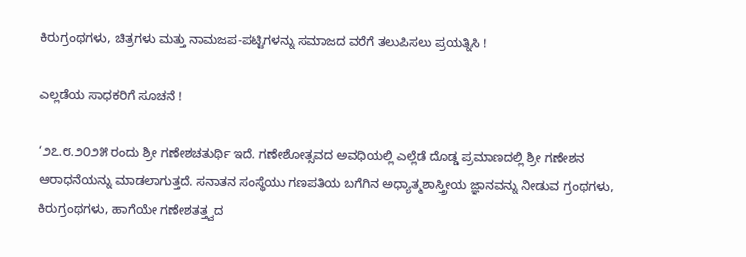ಕಿರುಗ್ರಂಥಗಳು, ಚಿತ್ರಗಳು ಮತ್ತು ನಾಮಜಪ-ಪಟ್ಟಿಗಳನ್ನು ಸಮಾಜದ ವರೆಗೆ ತಲುಪಿಸಲು ಪ್ರಯತ್ನಿಸಿ !

ಎಲ್ಲಡೆಯ ಸಾಧಕರಿಗೆ ಸೂಚನೆ !

‘೨೭.೮.೨೦೨೫ ರಂದು ಶ್ರೀ ಗಣೇಶಚತುರ್ಥಿ ಇದೆ. ಗಣೇಶೋತ್ಸವದ ಅವಧಿಯಲ್ಲಿ ಎಲ್ಲೆಡೆ ದೊಡ್ಡ ಪ್ರಮಾಣದಲ್ಲಿ ಶ್ರೀ ಗಣೇಶನ ಆರಾಧನೆಯನ್ನು ಮಾಡಲಾಗುತ್ತದೆ. ಸನಾತನ ಸಂಸ್ಥೆಯು ಗಣಪತಿಯ ಬಗೆಗಿನ ಅಧ್ಯಾತ್ಮಶಾಸ್ತ್ರೀಯ ಜ್ಞಾನವನ್ನು ನೀಡುವ ಗ್ರಂಥಗಳು, ಕಿರುಗ್ರಂಥಗಳು, ಹಾಗೆಯೇ ಗಣೇಶತತ್ತ್ವದ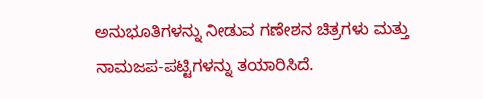ಅನುಭೂತಿಗಳನ್ನು ನೀಡುವ ಗಣೇಶನ ಚಿತ್ರಗಳು ಮತ್ತು ನಾಮಜಪ-ಪಟ್ಟಿಗಳನ್ನು ತಯಾರಿಸಿದೆ.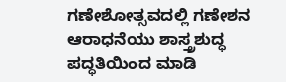ಗಣೇಶೋತ್ಸವದಲ್ಲಿ ಗಣೇಶನ ಆರಾಧನೆಯು ಶಾಸ್ತ್ರಶುದ್ಧ ಪದ್ಧತಿಯಿಂದ ಮಾಡಿ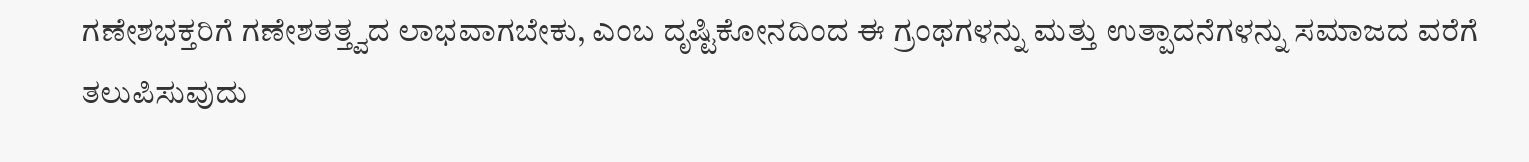ಗಣೇಶಭಕ್ತರಿಗೆ ಗಣೇಶತತ್ತ್ವದ ಲಾಭವಾಗಬೇಕು, ಎಂಬ ದೃಷ್ಟಿಕೋನದಿಂದ ಈ ಗ್ರಂಥಗಳನ್ನು ಮತ್ತು ಉತ್ಪಾದನೆಗಳನ್ನು ಸಮಾಜದ ವರೆಗೆ ತಲುಪಿಸುವುದು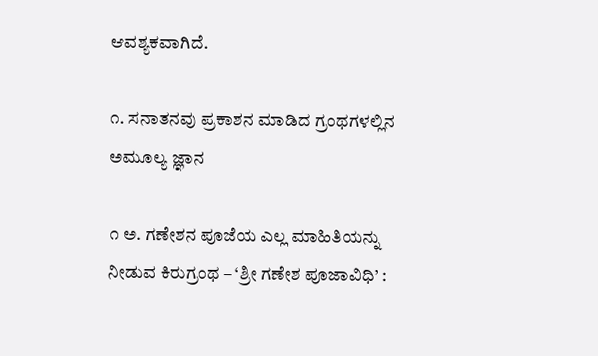ಆವಶ್ಯಕವಾಗಿದೆ.

೧. ಸನಾತನವು ಪ್ರಕಾಶನ ಮಾಡಿದ ಗ್ರಂಥಗಳಲ್ಲಿನ ಅಮೂಲ್ಯ ಜ್ಞಾನ

೧ ಅ. ಗಣೇಶನ ಪೂಜೆಯ ಎಲ್ಲ ಮಾಹಿತಿಯನ್ನು ನೀಡುವ ಕಿರುಗ್ರಂಥ – ‘ಶ್ರೀ ಗಣೇಶ ಪೂಜಾವಿಧಿ’ :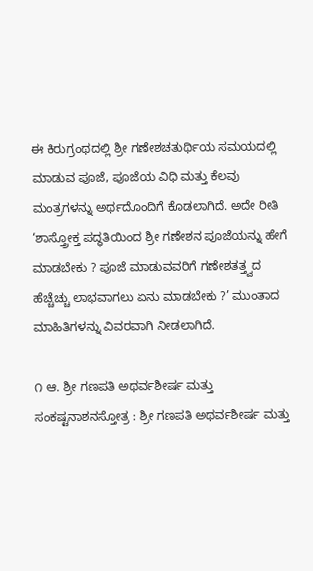ಈ ಕಿರುಗ್ರಂಥದಲ್ಲಿ ಶ್ರೀ ಗಣೇಶಚತುರ್ಥಿಯ ಸಮಯದಲ್ಲಿ ಮಾಡುವ ಪೂಜೆ, ಪೂಜೆಯ ವಿಧಿ ಮತ್ತು ಕೆಲವು ಮಂತ್ರಗಳನ್ನು ಅರ್ಥದೊಂದಿಗೆ ಕೊಡಲಾಗಿದೆ. ಅದೇ ರೀತಿ ‘ಶಾಸ್ತ್ರೋಕ್ತ ಪದ್ಧತಿಯಿಂದ ಶ್ರೀ ಗಣೇಶನ ಪೂಜೆಯನ್ನು ಹೇಗೆ ಮಾಡಬೇಕು ? ಪೂಜೆ ಮಾಡುವವರಿಗೆ ಗಣೇಶತತ್ತ್ವದ ಹೆಚ್ಚೆಚ್ಚು ಲಾಭವಾಗಲು ಏನು ಮಾಡಬೇಕು ?’ ಮುಂತಾದ ಮಾಹಿತಿಗಳನ್ನು ವಿವರವಾಗಿ ನೀಡಲಾಗಿದೆ.

೧ ಆ. ಶ್ರೀ ಗಣಪತಿ ಅಥರ್ವಶೀರ್ಷ ಮತ್ತು ಸಂಕಷ್ಟನಾಶನಸ್ತೋತ್ರ : ಶ್ರೀ ಗಣಪತಿ ಅಥರ್ವಶೀರ್ಷ ಮತ್ತು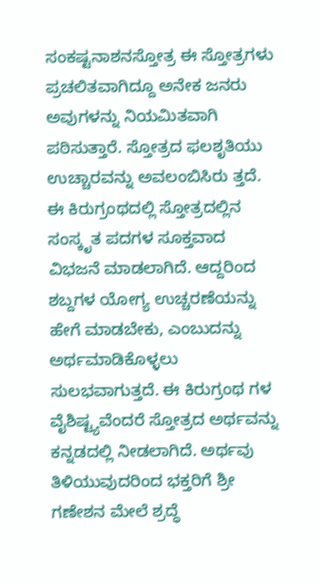ಸಂಕಷ್ಟನಾಶನಸ್ತೋತ್ರ ಈ ಸ್ತೋತ್ರಗಳು ಪ್ರಚಲಿತವಾಗಿದ್ದೂ ಅನೇಕ ಜನರು ಅವುಗಳನ್ನು ನಿಯಮಿತವಾಗಿ ಪಠಿಸುತ್ತಾರೆ. ಸ್ತೋತ್ರದ ಫಲಶೃತಿಯು ಉಚ್ಚಾರವನ್ನು ಅವಲಂಬಿಸಿರು ತ್ತದೆ. ಈ ಕಿರುಗ್ರಂಥದಲ್ಲಿ ಸ್ತೋತ್ರದಲ್ಲಿನ ಸಂಸ್ಕೃತ ಪದಗಳ ಸೂಕ್ತವಾದ ವಿಭಜನೆ ಮಾಡಲಾಗಿದೆ. ಆದ್ದರಿಂದ ಶಬ್ದಗಳ ಯೋಗ್ಯ ಉಚ್ಚರಣೆಯನ್ನು ಹೇಗೆ ಮಾಡಬೇಕು, ಎಂಬುದನ್ನು ಅರ್ಥಮಾಡಿಕೊಳ್ಳಲು ಸುಲಭವಾಗುತ್ತದೆ. ಈ ಕಿರುಗ್ರಂಥ ಗಳ ವೈಶಿಷ್ಟ್ಯವೆಂದರೆ ಸ್ತೋತ್ರದ ಅರ್ಥವನ್ನು ಕನ್ನಡದಲ್ಲಿ ನೀಡಲಾಗಿದೆ. ಅರ್ಥವು ತಿಳಿಯುವುದರಿಂದ ಭಕ್ತರಿಗೆ ಶ್ರೀ ಗಣೇಶನ ಮೇಲೆ ಶ್ರದ್ಧೆ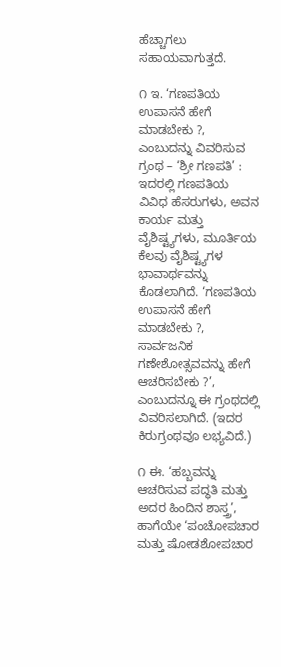ಹೆಚ್ಚಾಗಲು ಸಹಾಯವಾಗುತ್ತದೆ.

೧ ಇ. ‘ಗಣಪತಿಯ ಉಪಾಸನೆ ಹೇಗೆ ಮಾಡಬೇಕು ?, ಎಂಬುದನ್ನು ವಿವರಿಸುವ ಗ್ರಂಥ – ‘ಶ್ರೀ ಗಣಪತಿ’ : ಇದರಲ್ಲಿ ಗಣಪತಿಯ ವಿವಿಧ ಹೆಸರುಗಳು, ಅವನ ಕಾರ್ಯ ಮತ್ತು ವೈಶಿಷ್ಟ್ಯಗಳು, ಮೂರ್ತಿಯ ಕೆಲವು ವೈಶಿಷ್ಟ್ಯಗಳ ಭಾವಾರ್ಥವನ್ನು ಕೊಡಲಾಗಿದೆ. ‘ಗಣಪತಿಯ ಉಪಾಸನೆ ಹೇಗೆ ಮಾಡಬೇಕು ?, ಸಾರ್ವಜನಿಕ ಗಣೇಶೋತ್ಸವವನ್ನು ಹೇಗೆ ಆಚರಿಸಬೇಕು ?’, ಎಂಬುದನ್ನೂ ಈ ಗ್ರಂಥದಲ್ಲಿ ವಿವರಿಸಲಾಗಿದೆ. (ಇದರ ಕಿರುಗ್ರಂಥವೂ ಲಭ್ಯವಿದೆ.)

೧ ಈ. ‘ಹಬ್ಬವನ್ನು ಆಚರಿಸುವ ಪದ್ಧತಿ ಮತ್ತು ಅದರ ಹಿಂದಿನ ಶಾಸ್ತ್ರ’, ಹಾಗೆಯೇ ‘ಪಂಚೋಪಚಾರ ಮತ್ತು ಷೋಡಶೋಪಚಾರ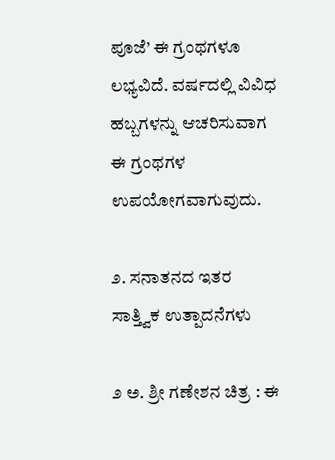ಪೂಜೆ’ ಈ ಗ್ರಂಥಗಳೂ ಲಭ್ಯವಿದೆ. ವರ್ಷದಲ್ಲಿ ವಿವಿಧ ಹಬ್ಬಗಳನ್ನು ಆಚರಿಸುವಾಗ ಈ ಗ್ರಂಥಗಳ ಉಪಯೋಗವಾಗುವುದು.

೨. ಸನಾತನದ ಇತರ ಸಾತ್ತ್ವಿಕ ಉತ್ಪಾದನೆಗಳು

೨ ಅ. ಶ್ರೀ ಗಣೇಶನ ಚಿತ್ರ : ಈ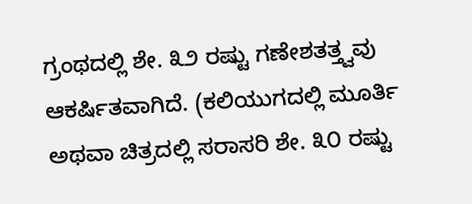ಗ್ರಂಥದಲ್ಲಿ ಶೇ. ೩೨ ರಷ್ಟು ಗಣೇಶತತ್ತ್ವವು ಆಕರ್ಷಿತವಾಗಿದೆ. (ಕಲಿಯುಗದಲ್ಲಿ ಮೂರ್ತಿ ಅಥವಾ ಚಿತ್ರದಲ್ಲಿ ಸರಾಸರಿ ಶೇ. ೩೦ ರಷ್ಟು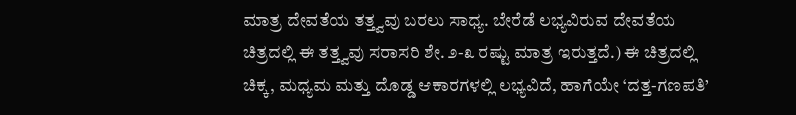ಮಾತ್ರ ದೇವತೆಯ ತತ್ತ್ವವು ಬರಲು ಸಾಧ್ಯ. ಬೇರೆಡೆ ಲಭ್ಯವಿರುವ ದೇವತೆಯ ಚಿತ್ರದಲ್ಲಿ ಈ ತತ್ತ್ವವು ಸರಾಸರಿ ಶೇ. ೨-೩ ರಷ್ಟು ಮಾತ್ರ ಇರುತ್ತದೆ.) ಈ ಚಿತ್ರದಲ್ಲಿ ಚಿಕ್ಕ, ಮಧ್ಯಮ ಮತ್ತು ದೊಡ್ಡ ಆಕಾರಗಳಲ್ಲಿ ಲಭ್ಯವಿದೆ, ಹಾಗೆಯೇ ‘ದತ್ತ-ಗಣಪತಿ’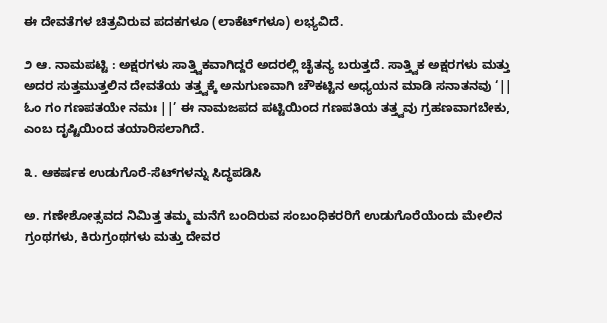ಈ ದೇವತೆಗಳ ಚಿತ್ರವಿರುವ ಪದಕಗಳೂ (ಲಾಕೆಟ್‌ಗಳೂ) ಲಭ್ಯವಿದೆ.

೨ ಆ. ನಾಮಪಟ್ಟಿ : ಅಕ್ಷರಗಳು ಸಾತ್ತ್ವಿಕವಾಗಿದ್ದರೆ ಅದರಲ್ಲಿ ಚೈತನ್ಯ ಬರುತ್ತದೆ. ಸಾತ್ತ್ವಿಕ ಅಕ್ಷರಗಳು ಮತ್ತು ಅದರ ಸುತ್ತಮುತ್ತಲಿನ ದೇವತೆಯ ತತ್ತ್ವಕ್ಕೆ ಅನುಗುಣವಾಗಿ ಚೌಕಟ್ಟಿನ ಅಧ್ಯಯನ ಮಾಡಿ ಸನಾತನವು ‘|| ಓಂ ಗಂ ಗಣಪತಯೇ ನಮಃ ||’ ಈ ನಾಮಜಪದ ಪಟ್ಟಿಯಿಂದ ಗಣಪತಿಯ ತತ್ತ್ವವು ಗ್ರಹಣವಾಗಬೇಕು, ಎಂಬ ದೃಷ್ಟಿಯಿಂದ ತಯಾರಿಸಲಾಗಿದೆ.

೩. ಆಕರ್ಷಕ ಉಡುಗೊರೆ-ಸೆಟ್‌ಗಳನ್ನು ಸಿದ್ಧಪಡಿಸಿ

ಅ. ಗಣೇಶೋತ್ಸವದ ನಿಮಿತ್ತ ತಮ್ಮ ಮನೆಗೆ ಬಂದಿರುವ ಸಂಬಂಧಿಕರರಿಗೆ ಉಡುಗೊರೆಯೆಂದು ಮೇಲಿನ ಗ್ರಂಥಗಳು, ಕಿರುಗ್ರಂಥಗಳು ಮತ್ತು ದೇವರ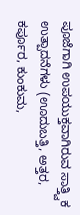ಪೂಜೆಗಾಗಿ ಉಪಯುಕ್ತವಾಗಿರುವ ಸಾತ್ತ್ವಿಕ ಉತ್ಪಾದನೆಗಳು (ಊದುಬತ್ತಿ, ಅತ್ತರ, ಕರ್ಪೂರ, ಕುಂಕುಮ,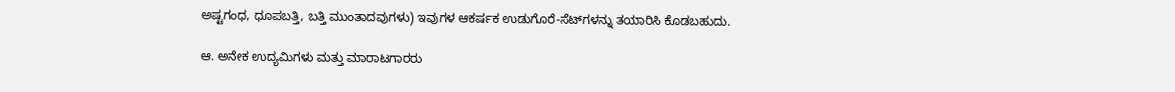ಅಷ್ಟಗಂಧ, ಧೂಪಬತ್ತಿ, ಬತ್ತಿ ಮುಂತಾದವುಗಳು) ಇವುಗಳ ಆಕರ್ಷಕ ಉಡುಗೊರೆ-ಸೆಟ್‌ಗಳನ್ನು ತಯಾರಿಸಿ ಕೊಡಬಹುದು.

ಆ. ಅನೇಕ ಉದ್ಯಮಿಗಳು ಮತ್ತು ಮಾರಾಟಗಾರರು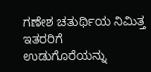ಗಣೇಶ ಚತುರ್ಥಿಯ ನಿಮಿತ್ತ ಇತರರಿಗೆ ಉಡುಗೊರೆಯನ್ನು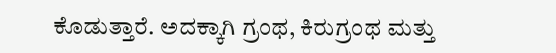ಕೊಡುತ್ತಾರೆ. ಅದಕ್ಕಾಗಿ ಗ್ರಂಥ, ಕಿರುಗ್ರಂಥ ಮತ್ತು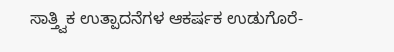ಸಾತ್ತ್ವಿಕ ಉತ್ಪಾದನೆಗಳ ಆಕರ್ಷಕ ಉಡುಗೊರೆ-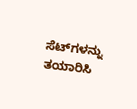ಸೆಟ್‌ಗಳನ್ನು ತಯಾರಿಸಿ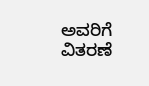ಅವರಿಗೆ ವಿತರಣೆ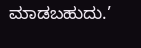ಮಾಡಬಹುದು.’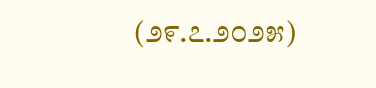(೨೯.೭.೨೦೨೫)